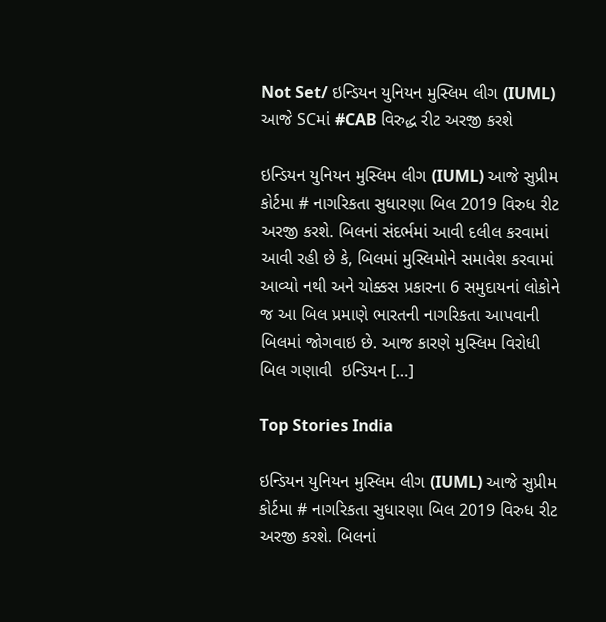Not Set/ ઇન્ડિયન યુનિયન મુસ્લિમ લીગ (IUML) આજે SCમાં #CAB વિરુદ્ધ રીટ અરજી કરશે

ઇન્ડિયન યુનિયન મુસ્લિમ લીગ (IUML) આજે સુપ્રીમ કોર્ટમા # નાગરિકતા સુધારણા બિલ 2019 વિરુધ રીટ અરજી કરશે. બિલનાં સંદર્ભમાં આવી દલીલ કરવામાં આવી રહી છે કે, બિલમાં મુસ્લિમોને સમાવેશ કરવામાં આવ્યો નથી અને ચોક્કસ પ્રકારના 6 સમુદાયનાં લોકોને જ આ બિલ પ્રમાણે ભારતની નાગરિકતા આપવાની બિલમાં જોગવાઇ છે. આજ કારણે મુસ્લિમ વિરોધી બિલ ગણાવી  ઇન્ડિયન […]

Top Stories India

ઇન્ડિયન યુનિયન મુસ્લિમ લીગ (IUML) આજે સુપ્રીમ કોર્ટમા # નાગરિકતા સુધારણા બિલ 2019 વિરુધ રીટ અરજી કરશે. બિલનાં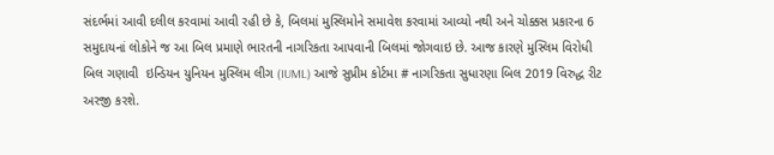સંદર્ભમાં આવી દલીલ કરવામાં આવી રહી છે કે, બિલમાં મુસ્લિમોને સમાવેશ કરવામાં આવ્યો નથી અને ચોક્કસ પ્રકારના 6 સમુદાયનાં લોકોને જ આ બિલ પ્રમાણે ભારતની નાગરિકતા આપવાની બિલમાં જોગવાઇ છે. આજ કારણે મુસ્લિમ વિરોધી બિલ ગણાવી  ઇન્ડિયન યુનિયન મુસ્લિમ લીગ (IUML) આજે સુપ્રીમ કોર્ટમા # નાગરિકતા સુધારણા બિલ 2019 વિરુદ્ધ રીટ અરજી કરશે.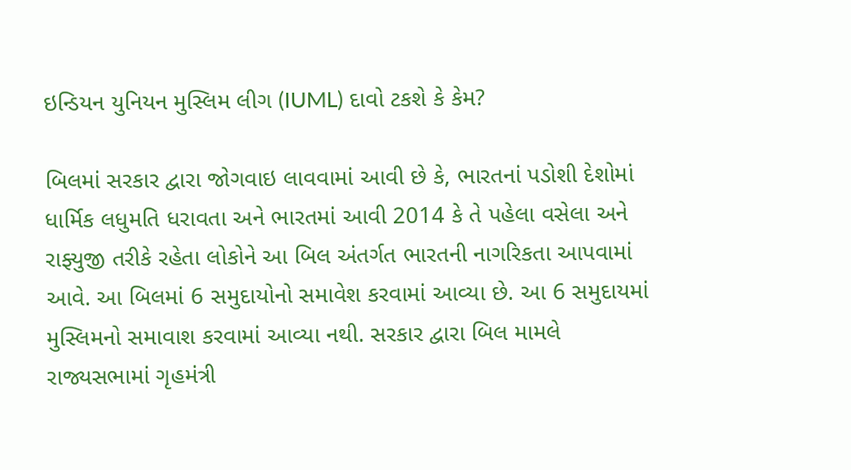ઇન્ડિયન યુનિયન મુસ્લિમ લીગ (IUML) દાવો ટકશે કે કેમ?

બિલમાં સરકાર દ્વારા જોગવાઇ લાવવામાં આવી છે કે, ભારતનાં પડોશી દેશોમાં ધાર્મિક લધુમતિ ધરાવતા અને ભારતમાં આવી 2014 કે તે પહેલા વસેલા અને રાફ્યુજી તરીકે રહેતા લોકોને આ બિલ અંતર્ગત ભારતની નાગરિકતા આપવામાં આવે. આ બિલમાં 6 સમુદાયોનો સમાવેશ કરવામાં આવ્યા છે. આ 6 સમુદાયમાં મુસ્લિમનો સમાવાશ કરવામાં આવ્યા નથી. સરકાર દ્વારા બિલ મામલે રાજ્યસભામાં ગૃહમંત્રી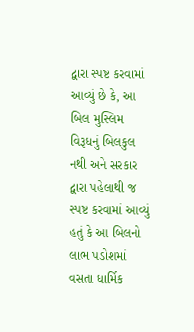દ્વારા સ્પષ્ટ કરવામાં આવ્યું છે કે, આ બિલ મુસ્લિમ વિરૂધનું બિલકુલ નથી અને સરકાર દ્વારા પહેલાથી જ સ્પષ્ટ કરવામાં આવ્યું હતું કે આ બિલનો લાભ પડોશમાં વસતા ધાર્મિક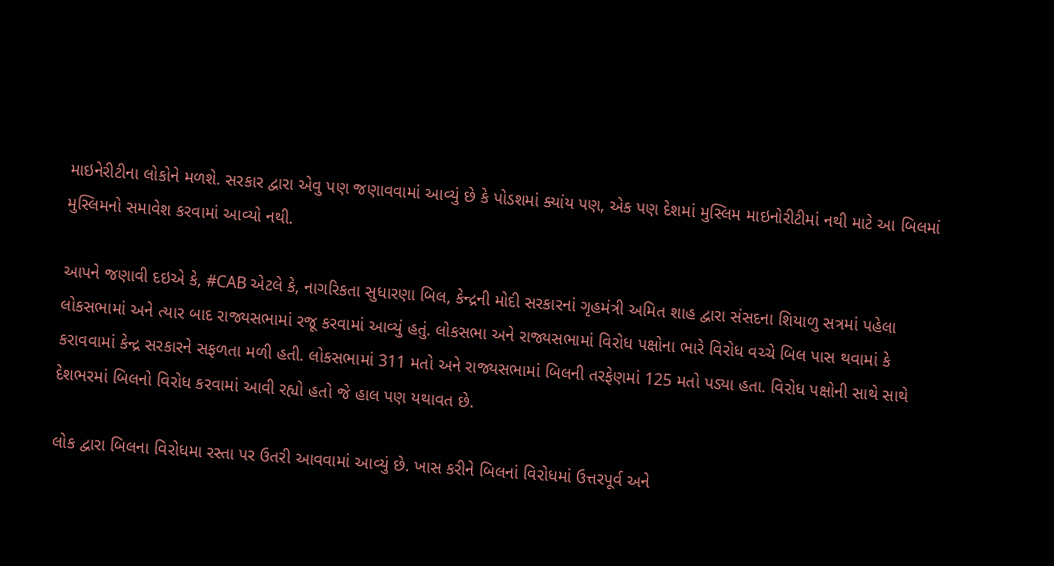માઇનેરીટીના લોકોને મળશે. સરકાર દ્વારા એવુ પણ જણાવવામાં આવ્યું છે કે પોડશમાં ક્યાંય પણ, એક પણ દેશમાં મુસ્લિમ માઇનોરીટીમાં નથી માટે આ બિલમાં મુસ્લિમનો સમાવેશ કરવામાં આવ્યો નથી.

આપને જણાવી દઇએ કે, #CAB એટલે કે, નાગરિકતા સુધારણા બિલ, કેન્દ્રની મોદી સરકારનાં ગૃહમંત્રી અમિત શાહ દ્વારા સંસદના શિયાળુ સત્રમાં પહેલા લોકસભામાં અને ત્યાર બાદ રાજ્યસભામાં રજૂ કરવામાં આવ્યું હતું. લોકસભા અને રાજ્યસભામાં વિરોધ પક્ષોના ભારે વિરોધ વચ્ચે બિલ પાસ થવામાં કે કરાવવામાં કેન્દ્ર સરકારને સફળતા મળી હતી. લોકસભામાં 311 મતો અને રાજ્યસભામાં બિલની તરફેણમાં 125 મતો પડ્યા હતા. વિરોધ પક્ષોની સાથે સાથે દેશભરમાં બિલનો વિરોધ કરવામાં આવી રહ્યો હતો જે હાલ પણ યથાવત છે.

લોક દ્વારા બિલના વિરોધમા રસ્તા પર ઉતરી આવવામાં આવ્યું છે. ખાસ કરીને બિલનાં વિરોધમાં ઉત્તરપૂર્વ અને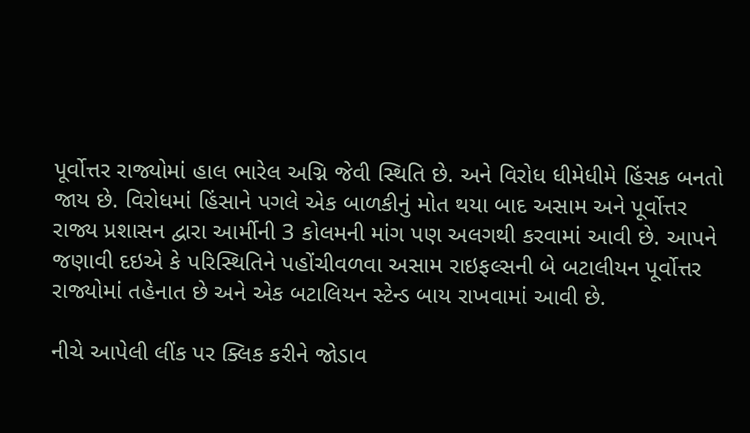પૂર્વોત્તર રાજ્યોમાં હાલ ભારેલ અગ્નિ જેવી સ્થિતિ છે. અને વિરોધ ધીમેધીમે હિંસક બનતો જાય છે. વિરોધમાં હિંસાને પગલે એક બાળકીનું મોત થયા બાદ અસામ અને પૂર્વોત્તર રાજ્ય પ્રશાસન દ્વારા આર્મીની 3 કોલમની માંગ પણ અલગથી કરવામાં આવી છે. આપને જણાવી દઇએ કે પરિસ્થિતિને પહોંચીવળવા અસામ રાઇફલ્સની બે બટાલીયન પૂર્વોત્તર રાજ્યોમાં તહેનાત છે અને એક બટાલિયન સ્ટેન્ડ બાય રાખવામાં આવી છે.

નીચે આપેલી લીંક પર ક્લિક કરીને જોડાવ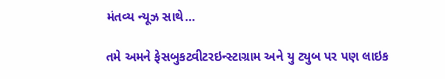મંતવ્ય ન્યૂઝ સાથે…

તમે અમને ફેસબુકટ્વીટરઇન્સ્ટાગ્રામ અને યુ ટ્યુબ પર પણ લાઇક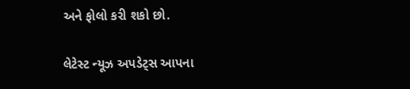અને ફોલો કરી શકો છો.

લેટેસ્ટ ન્યૂઝ અપડેટ્સ આપના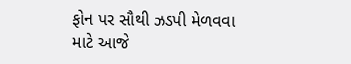ફોન પર સૌથી ઝડપી મેળવવા માટે આજે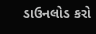ડાઉનલોડ કરો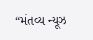“મંતવ્ય ન્યૂઝ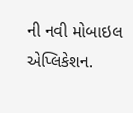ની નવી મોબાઇલ એપ્લિકેશન.